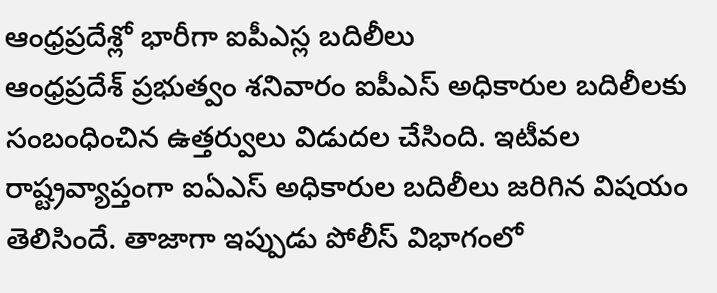ఆంధ్రప్రదేశ్లో భారీగా ఐపీఎస్ల బదిలీలు
ఆంధ్రప్రదేశ్ ప్రభుత్వం శనివారం ఐపీఎస్ అధికారుల బదిలీలకు సంబంధించిన ఉత్తర్వులు విడుదల చేసింది. ఇటీవల రాష్ట్రవ్యాప్తంగా ఐఏఎస్ అధికారుల బదిలీలు జరిగిన విషయం తెలిసిందే. తాజాగా ఇప్పుడు పోలీస్ విభాగంలో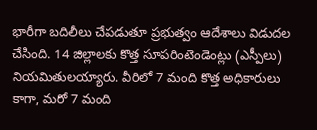భారీగా బదిలీలు చేపడుతూ ప్రభుత్వం ఆదేశాలు విడుదల చేసింది. 14 జిల్లాలకు కొత్త సూపరింటెండెంట్లు (ఎస్పీలు) నియమితులయ్యారు. వీరిలో 7 మంది కొత్త అధికారులు కాగా, మరో 7 మంది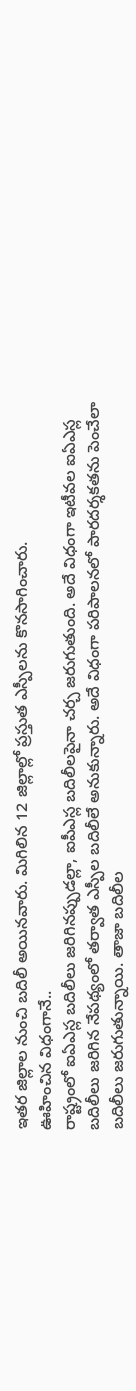ఇతర జిల్లాల నుంచి బదిలీ అయినవారు. మిగిలిన 12 జిల్లాల్లో ప్రస్తుత ఎస్పీలను కొనసాగించారు.
ఊహించిన విధంగానే..
రాష్ట్రంలో ఐఏఎస్ల బదిలీలు జరిగినప్పుడల్లా, ఐపీఎస్ల బదిలీలపైనా చర్చ జరుగుతుంది. అదే విధంగా ఇటీవల ఐఏఎస్ల బదిలీలు జరిగిన నేపథ్యంలో తర్వాత ఎస్పీల బదిలీలే అనుకున్నారు. అదే విధంగా పరిపాలనలో పారదర్శకతను పెంచేలా బదిలీలు జరుగుతున్నాయి. తాజా బదిలీల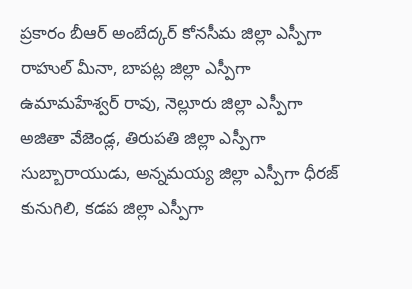ప్రకారం బీఆర్ అంబేద్కర్ కోనసీమ జిల్లా ఎస్పీగా రాహుల్ మీనా, బాపట్ల జిల్లా ఎస్పీగా ఉమామహేశ్వర్ రావు, నెల్లూరు జిల్లా ఎస్పీగా అజితా వేజెండ్ల, తిరుపతి జిల్లా ఎస్పీగా సుబ్బారాయుడు, అన్నమయ్య జిల్లా ఎస్పీగా ధీరజ్ కునుగిలి, కడప జిల్లా ఎస్పీగా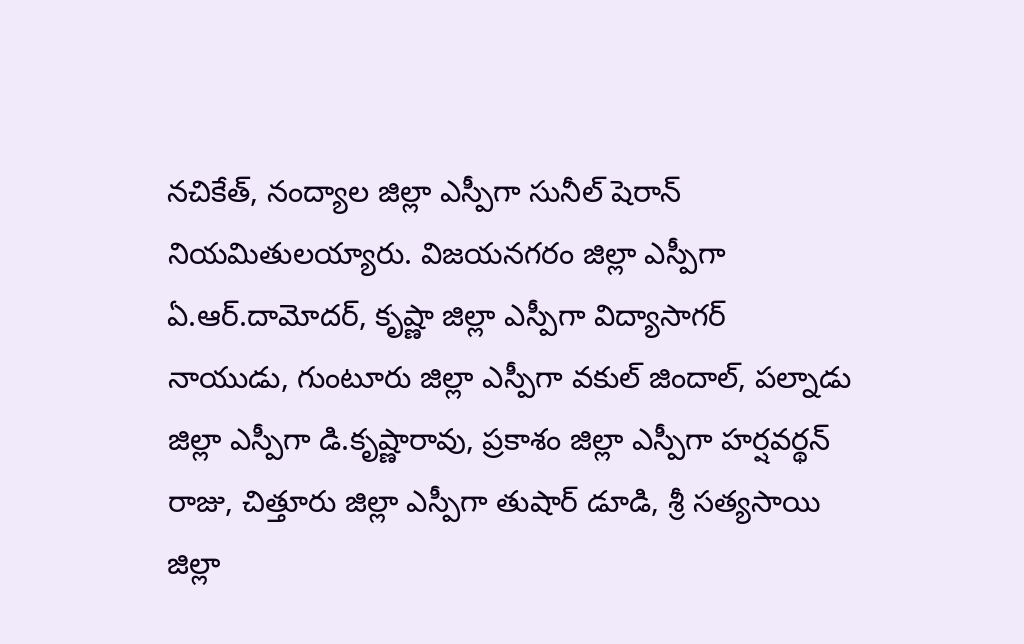నచికేత్, నంద్యాల జిల్లా ఎస్పీగా సునీల్ షెరాన్ నియమితులయ్యారు. విజయనగరం జిల్లా ఎస్పీగా ఏ.ఆర్.దామోదర్, కృష్ణా జిల్లా ఎస్పీగా విద్యాసాగర్ నాయుడు, గుంటూరు జిల్లా ఎస్పీగా వకుల్ జిందాల్, పల్నాడు జిల్లా ఎస్పీగా డి.కృష్ణారావు, ప్రకాశం జిల్లా ఎస్పీగా హర్షవర్థన్ రాజు, చిత్తూరు జిల్లా ఎస్పీగా తుషార్ డూడి, శ్రీ సత్యసాయి జిల్లా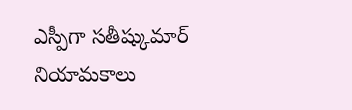ఎస్పీగా సతీష్కుమార్ నియామకాలు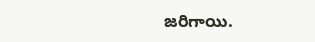జరిగాయి.